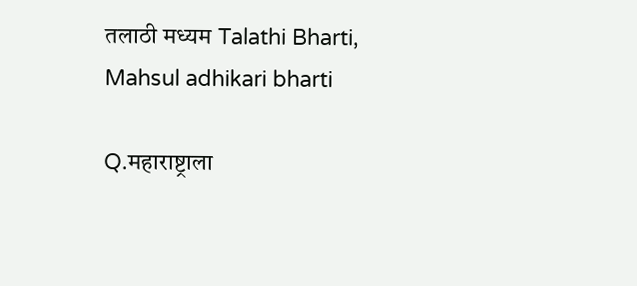तलाठी मध्यम Talathi Bharti, Mahsul adhikari bharti

Q.महाराष्ट्राला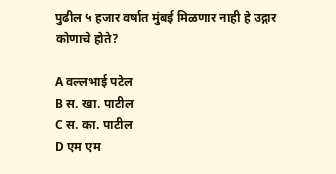पुढील ५ हजार वर्षात मुंबई मिळणार नाही हे उद्गार कोणाचे होते?

A वल्लभाई पटेल
B स. खा. पाटील
C स. का. पाटील
D एम एम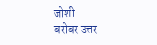जोशी
बरोबर उत्तर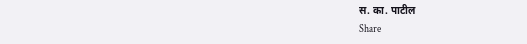स. का. पाटील
Share